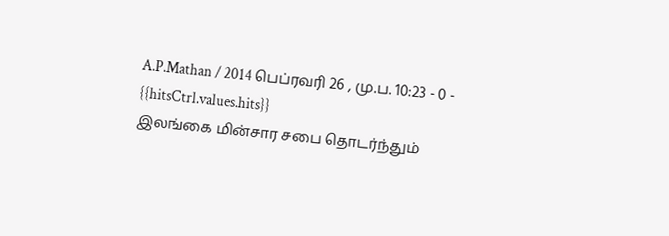A.P.Mathan / 2014 பெப்ரவரி 26 , மு.ப. 10:23 - 0 - {{hitsCtrl.values.hits}}
இலங்கை மின்சார சபை தொடர்ந்தும்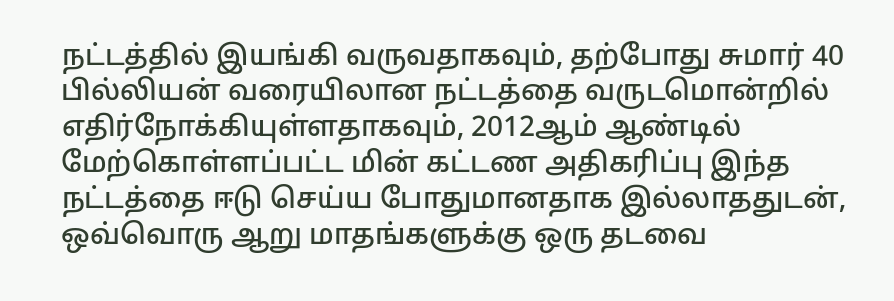நட்டத்தில் இயங்கி வருவதாகவும், தற்போது சுமார் 40 பில்லியன் வரையிலான நட்டத்தை வருடமொன்றில் எதிர்நோக்கியுள்ளதாகவும், 2012ஆம் ஆண்டில் மேற்கொள்ளப்பட்ட மின் கட்டண அதிகரிப்பு இந்த நட்டத்தை ஈடு செய்ய போதுமானதாக இல்லாததுடன், ஒவ்வொரு ஆறு மாதங்களுக்கு ஒரு தடவை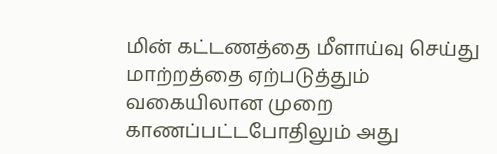மின் கட்டணத்தை மீளாய்வு செய்து மாற்றத்தை ஏற்படுத்தும் வகையிலான முறை காணப்பட்டபோதிலும் அது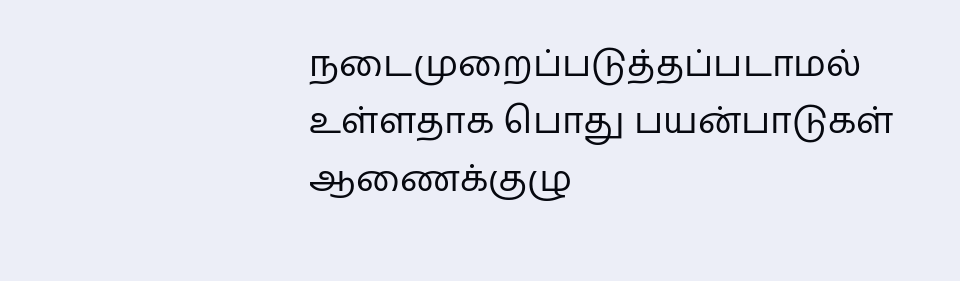நடைமுறைப்படுத்தப்படாமல் உள்ளதாக பொது பயன்பாடுகள் ஆணைக்குழு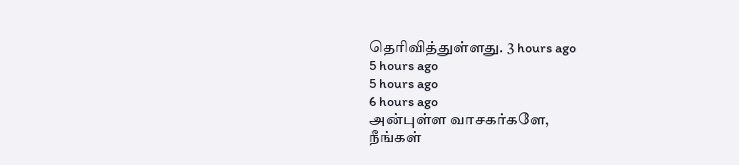தெரிவித்துள்ளது. 3 hours ago
5 hours ago
5 hours ago
6 hours ago
அன்புள்ள வாசகர்களே,
நீங்கள்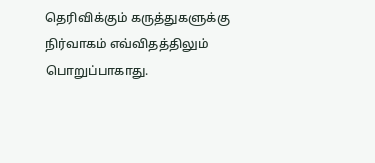தெரிவிக்கும் கருத்துகளுக்கு நிர்வாகம் எவ்விதத்திலும் பொறுப்பாகாது.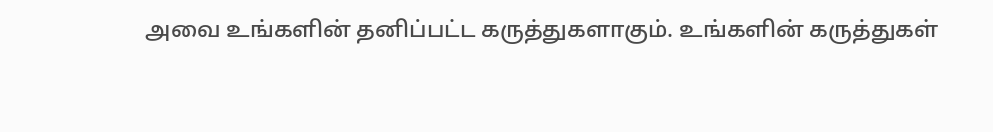அவை உங்களின் தனிப்பட்ட கருத்துகளாகும். உங்களின் கருத்துகள்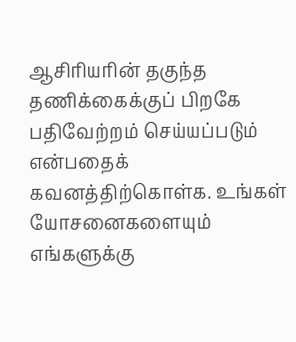ஆசிரியரின் தகுந்த தணிக்கைக்குப் பிறகே பதிவேற்றம் செய்யப்படும் என்பதைக் கவனத்திற்கொள்க. உங்கள் யோசனைகளையும் எங்களுக்கு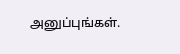அனுப்புங்கள்.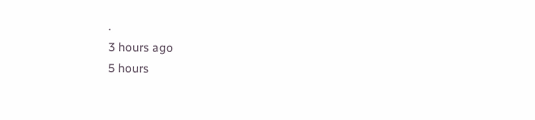.
3 hours ago
5 hours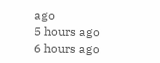ago
5 hours ago
6 hours ago